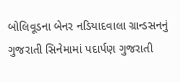બોલિવૂડના બેનર નડિયાદવાલા ગ્રાન્ડસનનું ગુજરાતી સિનેમામાં પદાર્પણ ગુજરાતી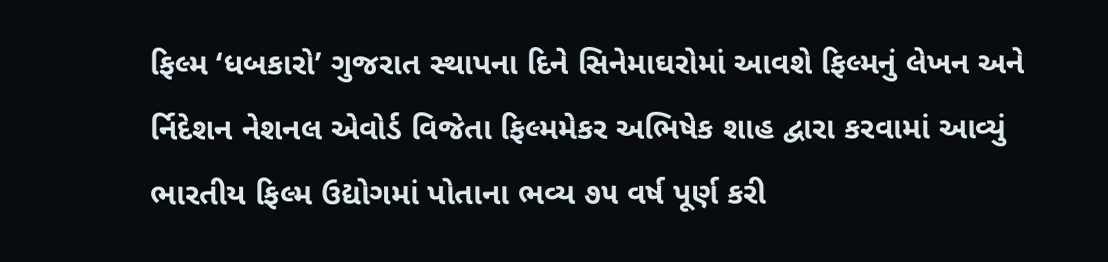ફિલ્મ ‘ધબકારો’ ગુજરાત સ્થાપના દિને સિનેમાઘરોમાં આવશે ફિલ્મનું લેખન અને ર્નિદેશન નેશનલ એવોર્ડ વિજેતા ફિલ્મમેકર અભિષેક શાહ દ્વારા કરવામાં આવ્યું
ભારતીય ફિલ્મ ઉદ્યોગમાં પોતાના ભવ્ય ૭૫ વર્ષ પૂર્ણ કરી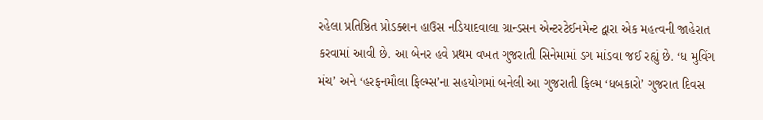રહેલા પ્રતિષ્ઠિત પ્રોડક્શન હાઉસ નડિયાદવાલા ગ્રાન્ડસન એન્ટરટેઈનમેન્ટ દ્વારા એક મહત્વની જાહેરાત કરવામાં આવી છે. આ બેનર હવે પ્રથમ વખત ગુજરાતી સિનેમામાં ડગ માંડવા જઈ રહ્યું છે. ‘ધ મુવિંગ મંચ’ અને ‘હરફનમૌલા ફિલ્મ્સ’ના સહયોગમાં બનેલી આ ગુજરાતી ફિલ્મ ‘ધબકારો’ ગુજરાત દિવસ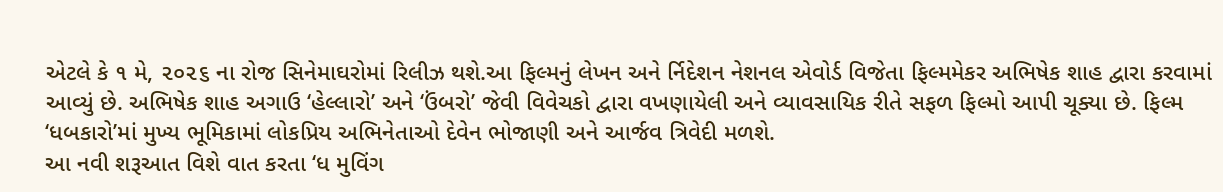એટલે કે ૧ મે, ૨૦૨૬ ના રોજ સિનેમાઘરોમાં રિલીઝ થશે.આ ફિલ્મનું લેખન અને ર્નિદેશન નેશનલ એવોર્ડ વિજેતા ફિલ્મમેકર અભિષેક શાહ દ્વારા કરવામાં આવ્યું છે. અભિષેક શાહ અગાઉ ‘હેલ્લારો’ અને ‘ઉંબરો’ જેવી વિવેચકો દ્વારા વખણાયેલી અને વ્યાવસાયિક રીતે સફળ ફિલ્મો આપી ચૂક્યા છે. ફિલ્મ ‘ધબકારો’માં મુખ્ય ભૂમિકામાં લોકપ્રિય અભિનેતાઓ દેવેન ભોજાણી અને આર્જવ ત્રિવેદી મળશે.
આ નવી શરૂઆત વિશે વાત કરતા ‘ધ મુવિંગ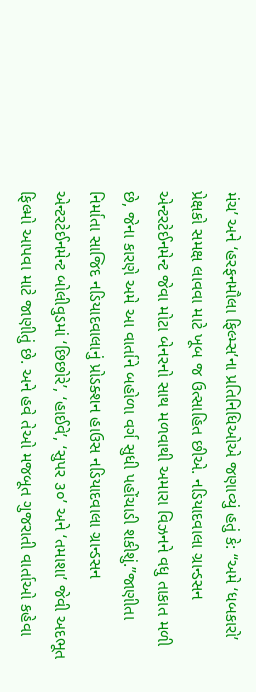મંચ’ અને ‘હરફનમૌલા ફિલ્મ્સ’ના પ્રતિનિધિઓએ જણાવ્યું હતું કે: “અમે ‘ધબકારો’ પ્રેક્ષકો સમક્ષ લાવવા માટે ખૂબ જ ઉત્સાહિત છીએ. નડિયાદવાલા ગ્રાન્ડસન એન્ટરટેઈનમેન્ટ જેવા મોટા બેનરનો સાથ મળવાથી અમારા વિઝનને વધુ તાકાત મળી છે, જેના કારણે અમે આ વાર્તાને બહોળા વર્ગ સુધી પહોંચાડી શકીશું.”જાણીતા નિર્માતા સાજિદ નડિયાદવાલાનું પ્રોડક્શન હાઉસ નડિયાદવાલા ગ્રાન્ડસન એન્ટરટેઈનમેન્ટ બોલીવુડમાં ‘છિછોરે’, ‘હાઈવે’, ‘સુપર ૩૦’ અને ‘તમાશા’ જેવી અદભૂત ફિલ્મો આપવા માટે જાણીતું છે. અને હવે તેઓ મજબૂત ગુજરાતી વાર્તાઓ કહેવા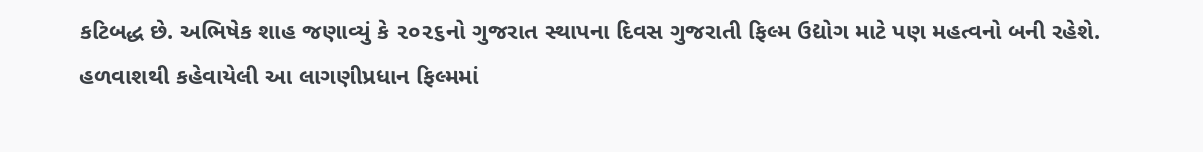કટિબદ્ધ છે. અભિષેક શાહ જણાવ્યું કે ૨૦૨૬નો ગુજરાત સ્થાપના દિવસ ગુજરાતી ફિલ્મ ઉદ્યોગ માટે પણ મહત્વનો બની રહેશે. હળવાશથી કહેવાયેલી આ લાગણીપ્રધાન ફિલ્મમાં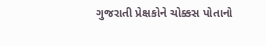ગુજરાતી પ્રેક્ષકોને ચોક્કસ પોતાનો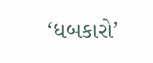‘ધબકારો’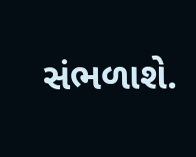સંભળાશે.